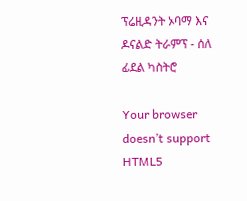ፕሬዚዳንት ኦባማ እና ዶናልድ ትራምፕ - ሰለ ፊደል ካስትሮ

Your browser doesn’t support HTML5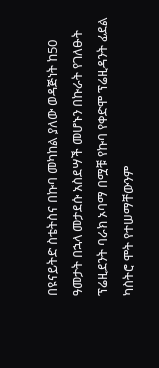በዩናይትድ ስቴትስና በኩባ መካከል ያለው ወዳጅነት ከ50 ዓመታት በኋላ መታደሱ አስደሣች መሆኑን በኩራት የገለፁት ፕሬዚደንት ባራክ ኦባማ በሟቹ የኩባ የቀድሞ ፕሬዚዳንት ፊደል ካስትሮ ሞት የተሠማቸውንም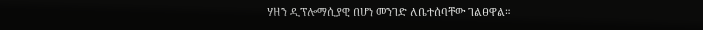ሃዘን ዲፕሎማሲያዊ በሆነ መንገድ ለቤተሰባቸው ገልፀዋል።